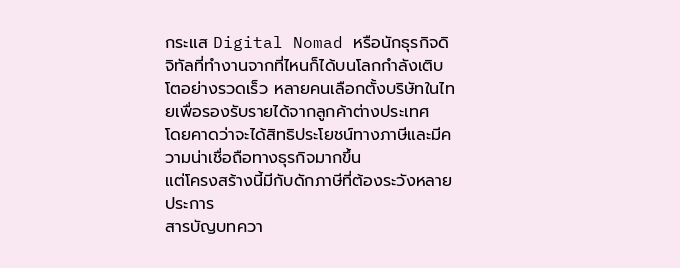กระแส Digital Nomad หรือนักธุรกิจดิจิทัลที่ทำงานจากที่ไหนก็ได้บนโลกกำลังเติบโตอย่างรวดเร็ว หลายคนเลือกตั้งบริษัทในไทยเพื่อรองรับรายได้จากลูกค้าต่างประเทศ
โดยคาดว่าจะได้สิทธิประโยชน์ทางภาษีและมีความน่าเชื่อถือทางธุรกิจมากขึ้น
แต่โครงสร้างนี้มีกับดักภาษีที่ต้องระวังหลายประการ
สารบัญบทควา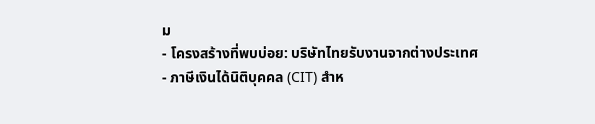ม
- โครงสร้างที่พบบ่อย: บริษัทไทยรับงานจากต่างประเทศ
- ภาษีเงินได้นิติบุคคล (CIT) สำห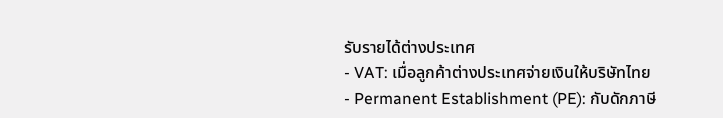รับรายได้ต่างประเทศ
- VAT: เมื่อลูกค้าต่างประเทศจ่ายเงินให้บริษัทไทย
- Permanent Establishment (PE): กับดักภาษี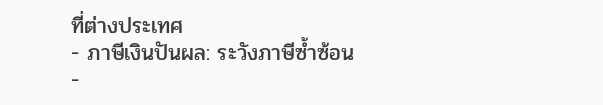ที่ต่างประเทศ
- ภาษีเงินปันผล: ระวังภาษีซ้ำซ้อน
-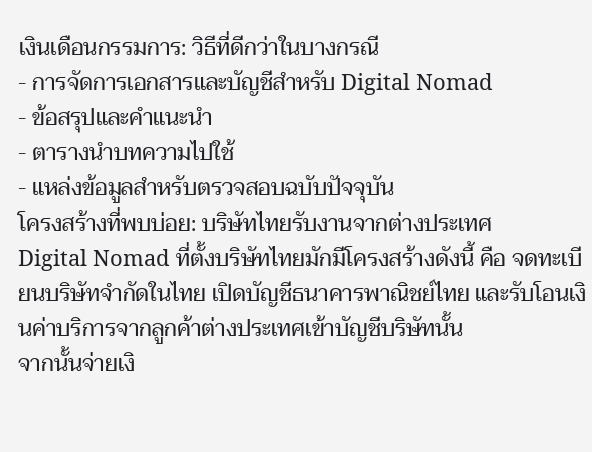เงินเดือนกรรมการ: วิธีที่ดีกว่าในบางกรณี
- การจัดการเอกสารและบัญชีสำหรับ Digital Nomad
- ข้อสรุปและคำแนะนำ
- ตารางนำบทความไปใช้
- แหล่งข้อมูลสำหรับตรวจสอบฉบับปัจจุบัน
โครงสร้างที่พบบ่อย: บริษัทไทยรับงานจากต่างประเทศ
Digital Nomad ที่ตั้งบริษัทไทยมักมีโครงสร้างดังนี้ คือ จดทะเบียนบริษัทจำกัดในไทย เปิดบัญชีธนาคารพาณิชย์ไทย และรับโอนเงินค่าบริการจากลูกค้าต่างประเทศเข้าบัญชีบริษัทนั้น
จากนั้นจ่ายเงิ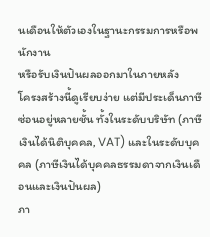นเดือนให้ตัวเองในฐานะกรรมการหรือพนักงาน
หรือรับเงินปันผลออกมาในภายหลัง
โครงสร้างนี้ดูเรียบง่าย แต่มีประเด็นภาษีซ่อนอยู่หลายชั้น ทั้งในระดับบริษัท (ภาษีเงินได้นิติบุคคล, VAT) และในระดับบุคคล (ภาษีเงินได้บุคคลธรรมดาจากเงินเดือนและเงินปันผล)
ภา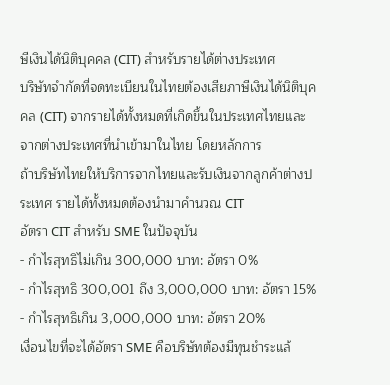ษีเงินได้นิติบุคคล (CIT) สำหรับรายได้ต่างประเทศ
บริษัทจำกัดที่จดทะเบียนในไทยต้องเสียภาษีเงินได้นิติบุคคล (CIT) จากรายได้ทั้งหมดที่เกิดขึ้นในประเทศไทยและจากต่างประเทศที่นำเข้ามาในไทย โดยหลักการ
ถ้าบริษัทไทยให้บริการจากไทยและรับเงินจากลูกค้าต่างประเทศ รายได้ทั้งหมดต้องนำมาคำนวณ CIT
อัตรา CIT สำหรับ SME ในปัจจุบัน
- กำไรสุทธิไม่เกิน 300,000 บาท: อัตรา 0%
- กำไรสุทธิ 300,001 ถึง 3,000,000 บาท: อัตรา 15%
- กำไรสุทธิเกิน 3,000,000 บาท: อัตรา 20%
เงื่อนไขที่จะได้อัตรา SME คือบริษัทต้องมีทุนชำระแล้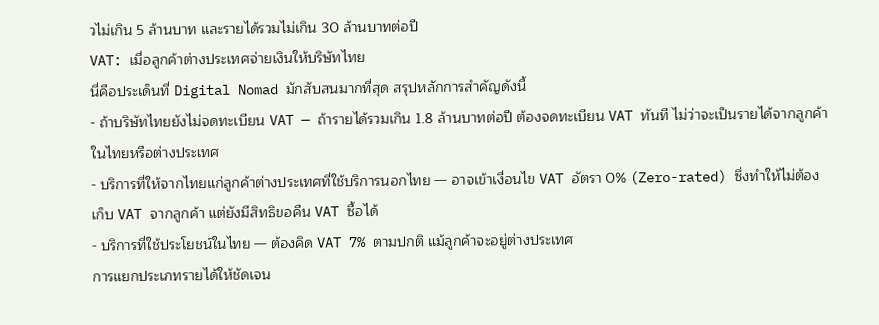วไม่เกิน 5 ล้านบาท และรายได้รวมไม่เกิน 30 ล้านบาทต่อปี
VAT: เมื่อลูกค้าต่างประเทศจ่ายเงินให้บริษัทไทย
นี่คือประเด็นที่ Digital Nomad มักสับสนมากที่สุด สรุปหลักการสำคัญดังนี้
- ถ้าบริษัทไทยยังไม่จดทะเบียน VAT — ถ้ารายได้รวมเกิน 1.8 ล้านบาทต่อปี ต้องจดทะเบียน VAT ทันที ไม่ว่าจะเป็นรายได้จากลูกค้าในไทยหรือต่างประเทศ
- บริการที่ให้จากไทยแก่ลูกค้าต่างประเทศที่ใช้บริการนอกไทย — อาจเข้าเงื่อนไข VAT อัตรา 0% (Zero-rated) ซึ่งทำให้ไม่ต้องเก็บ VAT จากลูกค้า แต่ยังมีสิทธิขอคืน VAT ซื้อได้
- บริการที่ใช้ประโยชน์ในไทย — ต้องคิด VAT 7% ตามปกติ แม้ลูกค้าจะอยู่ต่างประเทศ
การแยกประเภทรายได้ให้ชัดเจน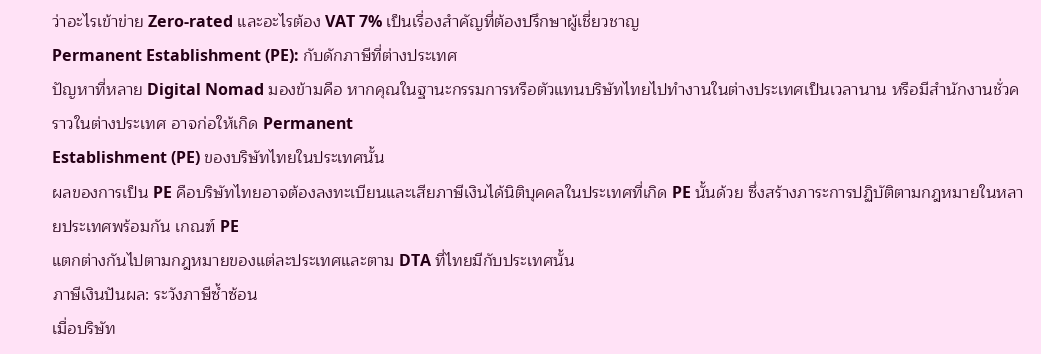ว่าอะไรเข้าข่าย Zero-rated และอะไรต้อง VAT 7% เป็นเรื่องสำคัญที่ต้องปรึกษาผู้เชี่ยวชาญ
Permanent Establishment (PE): กับดักภาษีที่ต่างประเทศ
ปัญหาที่หลาย Digital Nomad มองข้ามคือ หากคุณในฐานะกรรมการหรือตัวแทนบริษัทไทยไปทำงานในต่างประเทศเป็นเวลานาน หรือมีสำนักงานชั่วคราวในต่างประเทศ อาจก่อให้เกิด Permanent
Establishment (PE) ของบริษัทไทยในประเทศนั้น
ผลของการเป็น PE คือบริษัทไทยอาจต้องลงทะเบียนและเสียภาษีเงินได้นิติบุคคลในประเทศที่เกิด PE นั้นด้วย ซึ่งสร้างภาระการปฏิบัติตามกฎหมายในหลายประเทศพร้อมกัน เกณฑ์ PE
แตกต่างกันไปตามกฎหมายของแต่ละประเทศและตาม DTA ที่ไทยมีกับประเทศนั้น
ภาษีเงินปันผล: ระวังภาษีซ้ำซ้อน
เมื่อบริษัท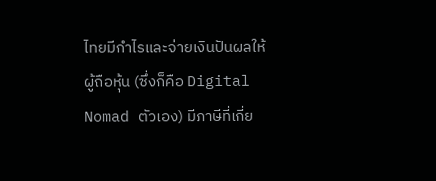ไทยมีกำไรและจ่ายเงินปันผลให้ผู้ถือหุ้น (ซึ่งก็คือ Digital Nomad ตัวเอง) มีภาษีที่เกี่ย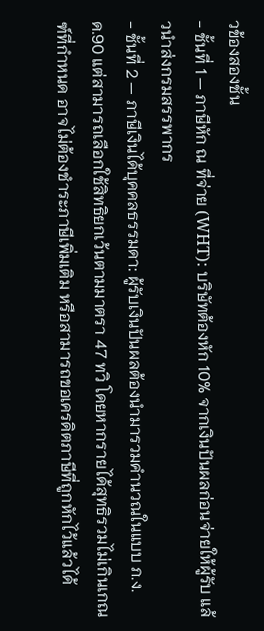วข้องสองชั้น
- ชั้นที่ 1 — ภาษีหัก ณ ที่จ่าย (WHT): บริษัทต้องหัก 10% จากเงินปันผลก่อนจ่ายให้ผู้รับ แล้วนำส่งกรมสรรพากร
- ชั้นที่ 2 — ภาษีเงินได้บุคคลธรรมดา: ผู้รับเงินปันผลต้องนำมารวมคำนวณในแบบ ภ.ง.ด.90 แต่สามารถเลือกใช้สิทธิยกเว้นตามมาตรา 47 ทวิ โดยหากรายได้สุทธิรวมไม่เกินเกณฑ์ที่กำหนด อาจไม่ต้องชำระภาษีเพิ่มเติม หรือสามารถขอเครดิตภาษีที่ถูกหักไว้แล้วได้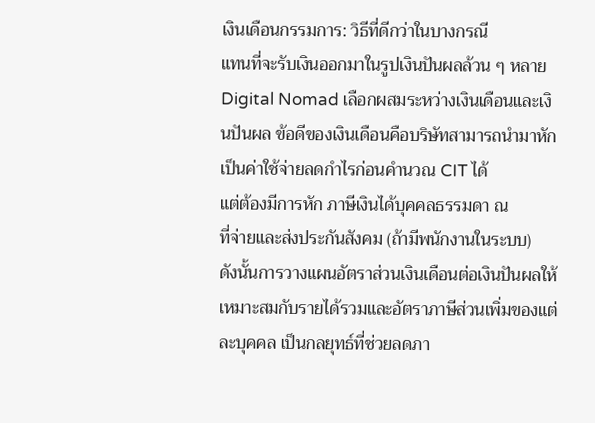เงินเดือนกรรมการ: วิธีที่ดีกว่าในบางกรณี
แทนที่จะรับเงินออกมาในรูปเงินปันผลล้วน ๆ หลาย Digital Nomad เลือกผสมระหว่างเงินเดือนและเงินปันผล ข้อดีของเงินเดือนคือบริษัทสามารถนำมาหักเป็นค่าใช้จ่ายลดกำไรก่อนคำนวณ CIT ได้
แต่ต้องมีการหัก ภาษีเงินได้บุคคลธรรมดา ณ
ที่จ่ายและส่งประกันสังคม (ถ้ามีพนักงานในระบบ)
ดังนั้นการวางแผนอัตราส่วนเงินเดือนต่อเงินปันผลให้เหมาะสมกับรายได้รวมและอัตราภาษีส่วนเพิ่มของแต่ละบุคคล เป็นกลยุทธ์ที่ช่วยลดภา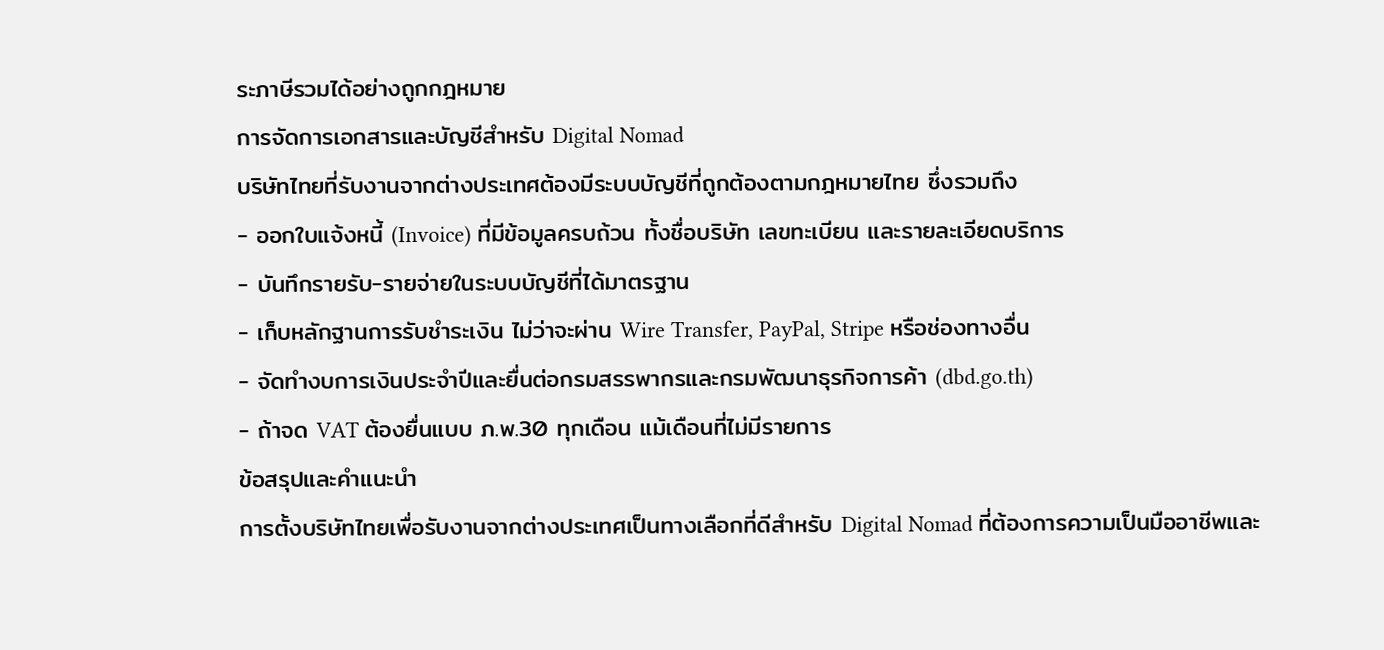ระภาษีรวมได้อย่างถูกกฎหมาย
การจัดการเอกสารและบัญชีสำหรับ Digital Nomad
บริษัทไทยที่รับงานจากต่างประเทศต้องมีระบบบัญชีที่ถูกต้องตามกฎหมายไทย ซึ่งรวมถึง
- ออกใบแจ้งหนี้ (Invoice) ที่มีข้อมูลครบถ้วน ทั้งชื่อบริษัท เลขทะเบียน และรายละเอียดบริการ
- บันทึกรายรับ-รายจ่ายในระบบบัญชีที่ได้มาตรฐาน
- เก็บหลักฐานการรับชำระเงิน ไม่ว่าจะผ่าน Wire Transfer, PayPal, Stripe หรือช่องทางอื่น
- จัดทำงบการเงินประจำปีและยื่นต่อกรมสรรพากรและกรมพัฒนาธุรกิจการค้า (dbd.go.th)
- ถ้าจด VAT ต้องยื่นแบบ ภ.พ.30 ทุกเดือน แม้เดือนที่ไม่มีรายการ
ข้อสรุปและคำแนะนำ
การตั้งบริษัทไทยเพื่อรับงานจากต่างประเทศเป็นทางเลือกที่ดีสำหรับ Digital Nomad ที่ต้องการความเป็นมืออาชีพและ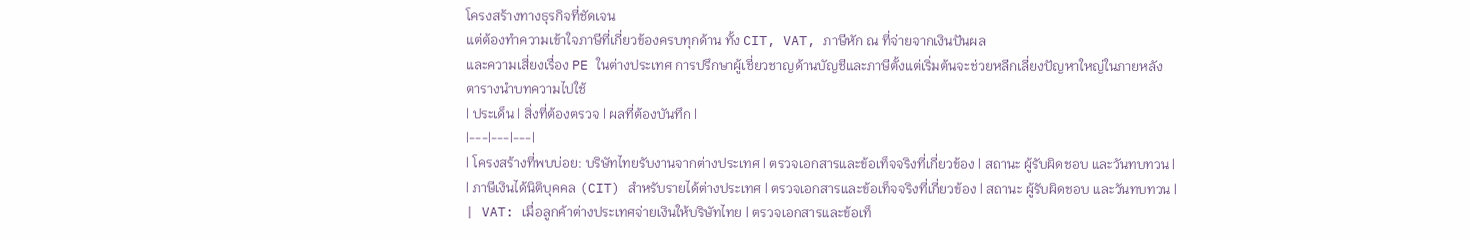โครงสร้างทางธุรกิจที่ชัดเจน
แต่ต้องทำความเข้าใจภาษีที่เกี่ยวข้องครบทุกด้าน ทั้ง CIT, VAT, ภาษีหัก ณ ที่จ่ายจากเงินปันผล
และความเสี่ยงเรื่อง PE ในต่างประเทศ การปรึกษาผู้เชี่ยวชาญด้านบัญชีและภาษีตั้งแต่เริ่มต้นจะช่วยหลีกเลี่ยงปัญหาใหญ่ในภายหลัง
ตารางนำบทความไปใช้
| ประเด็น | สิ่งที่ต้องตรวจ | ผลที่ต้องบันทึก |
|---|---|---|
| โครงสร้างที่พบบ่อย: บริษัทไทยรับงานจากต่างประเทศ | ตรวจเอกสารและข้อเท็จจริงที่เกี่ยวข้อง | สถานะ ผู้รับผิดชอบ และวันทบทวน |
| ภาษีเงินได้นิติบุคคล (CIT) สำหรับรายได้ต่างประเทศ | ตรวจเอกสารและข้อเท็จจริงที่เกี่ยวข้อง | สถานะ ผู้รับผิดชอบ และวันทบทวน |
| VAT: เมื่อลูกค้าต่างประเทศจ่ายเงินให้บริษัทไทย | ตรวจเอกสารและข้อเท็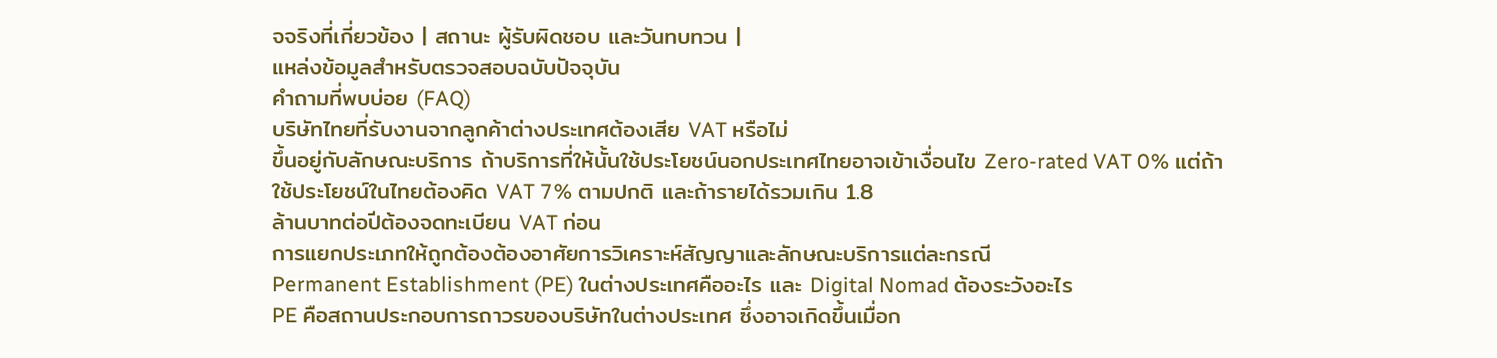จจริงที่เกี่ยวข้อง | สถานะ ผู้รับผิดชอบ และวันทบทวน |
แหล่งข้อมูลสำหรับตรวจสอบฉบับปัจจุบัน
คำถามที่พบบ่อย (FAQ)
บริษัทไทยที่รับงานจากลูกค้าต่างประเทศต้องเสีย VAT หรือไม่
ขึ้นอยู่กับลักษณะบริการ ถ้าบริการที่ให้นั้นใช้ประโยชน์นอกประเทศไทยอาจเข้าเงื่อนไข Zero-rated VAT 0% แต่ถ้าใช้ประโยชน์ในไทยต้องคิด VAT 7% ตามปกติ และถ้ารายได้รวมเกิน 1.8
ล้านบาทต่อปีต้องจดทะเบียน VAT ก่อน
การแยกประเภทให้ถูกต้องต้องอาศัยการวิเคราะห์สัญญาและลักษณะบริการแต่ละกรณี
Permanent Establishment (PE) ในต่างประเทศคืออะไร และ Digital Nomad ต้องระวังอะไร
PE คือสถานประกอบการถาวรของบริษัทในต่างประเทศ ซึ่งอาจเกิดขึ้นเมื่อก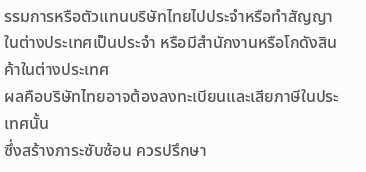รรมการหรือตัวแทนบริษัทไทยไปประจำหรือทำสัญญาในต่างประเทศเป็นประจำ หรือมีสำนักงานหรือโกดังสินค้าในต่างประเทศ
ผลคือบริษัทไทยอาจต้องลงทะเบียนและเสียภาษีในประเทศนั้น
ซึ่งสร้างภาระซับซ้อน ควรปรึกษา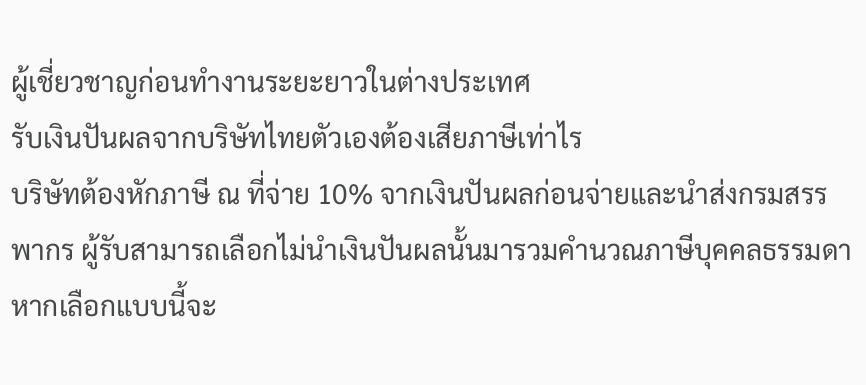ผู้เชี่ยวชาญก่อนทำงานระยะยาวในต่างประเทศ
รับเงินปันผลจากบริษัทไทยตัวเองต้องเสียภาษีเท่าไร
บริษัทต้องหักภาษี ณ ที่จ่าย 10% จากเงินปันผลก่อนจ่ายและนำส่งกรมสรรพากร ผู้รับสามารถเลือกไม่นำเงินปันผลนั้นมารวมคำนวณภาษีบุคคลธรรมดา หากเลือกแบบนี้จะ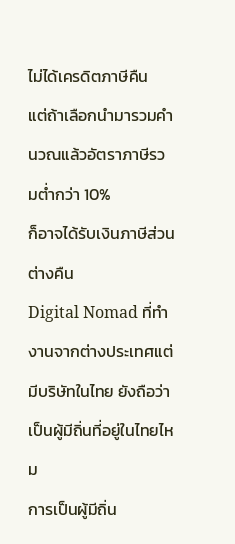ไม่ได้เครดิตภาษีคืน
แต่ถ้าเลือกนำมารวมคำนวณแล้วอัตราภาษีรวมต่ำกว่า 10%
ก็อาจได้รับเงินภาษีส่วนต่างคืน
Digital Nomad ที่ทำงานจากต่างประเทศแต่มีบริษัทในไทย ยังถือว่าเป็นผู้มีถิ่นที่อยู่ในไทยไหม
การเป็นผู้มีถิ่น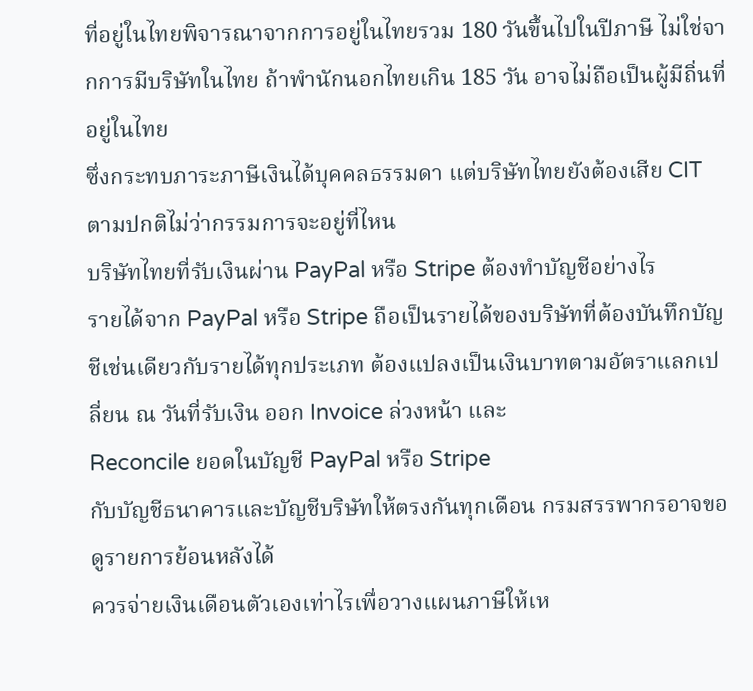ที่อยู่ในไทยพิจารณาจากการอยู่ในไทยรวม 180 วันขึ้นไปในปีภาษี ไม่ใช่จากการมีบริษัทในไทย ถ้าพำนักนอกไทยเกิน 185 วัน อาจไม่ถือเป็นผู้มีถิ่นที่อยู่ในไทย
ซึ่งกระทบภาระภาษีเงินได้บุคคลธรรมดา แต่บริษัทไทยยังต้องเสีย CIT
ตามปกติไม่ว่ากรรมการจะอยู่ที่ไหน
บริษัทไทยที่รับเงินผ่าน PayPal หรือ Stripe ต้องทำบัญชีอย่างไร
รายได้จาก PayPal หรือ Stripe ถือเป็นรายได้ของบริษัทที่ต้องบันทึกบัญชีเช่นเดียวกับรายได้ทุกประเภท ต้องแปลงเป็นเงินบาทตามอัตราแลกเปลี่ยน ณ วันที่รับเงิน ออก Invoice ล่วงหน้า และ
Reconcile ยอดในบัญชี PayPal หรือ Stripe
กับบัญชีธนาคารและบัญชีบริษัทให้ตรงกันทุกเดือน กรมสรรพากรอาจขอดูรายการย้อนหลังได้
ควรจ่ายเงินเดือนตัวเองเท่าไรเพื่อวางแผนภาษีให้เห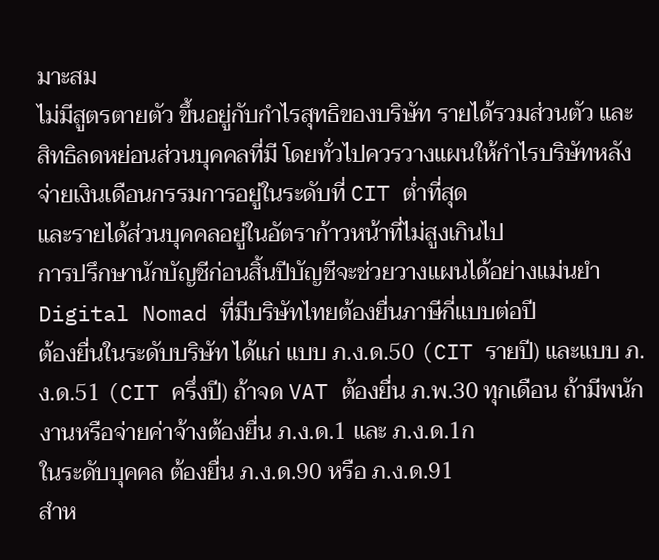มาะสม
ไม่มีสูตรตายตัว ขึ้นอยู่กับกำไรสุทธิของบริษัท รายได้รวมส่วนตัว และสิทธิลดหย่อนส่วนบุคคลที่มี โดยทั่วไปควรวางแผนให้กำไรบริษัทหลังจ่ายเงินเดือนกรรมการอยู่ในระดับที่ CIT ต่ำที่สุด
และรายได้ส่วนบุคคลอยู่ในอัตราก้าวหน้าที่ไม่สูงเกินไป
การปรึกษานักบัญชีก่อนสิ้นปีบัญชีจะช่วยวางแผนได้อย่างแม่นยำ
Digital Nomad ที่มีบริษัทไทยต้องยื่นภาษีกี่แบบต่อปี
ต้องยื่นในระดับบริษัท ได้แก่ แบบ ภ.ง.ด.50 (CIT รายปี) และแบบ ภ.ง.ด.51 (CIT ครึ่งปี) ถ้าจด VAT ต้องยื่น ภ.พ.30 ทุกเดือน ถ้ามีพนักงานหรือจ่ายค่าจ้างต้องยื่น ภ.ง.ด.1 และ ภ.ง.ด.1ก
ในระดับบุคคล ต้องยื่น ภ.ง.ด.90 หรือ ภ.ง.ด.91
สำห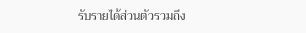รับรายได้ส่วนตัวรวมถึง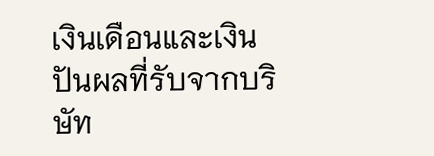เงินเดือนและเงินปันผลที่รับจากบริษัท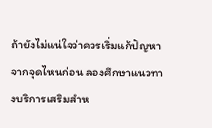ถ้ายังไม่แน่ใจว่าควรเริ่มแก้ปัญหาจากจุดไหนก่อน ลองศึกษาแนวทางบริการเสริมสำห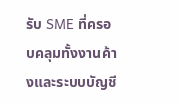รับ SME ที่ครอบคลุมทั้งงานค้างและระบบบัญชี